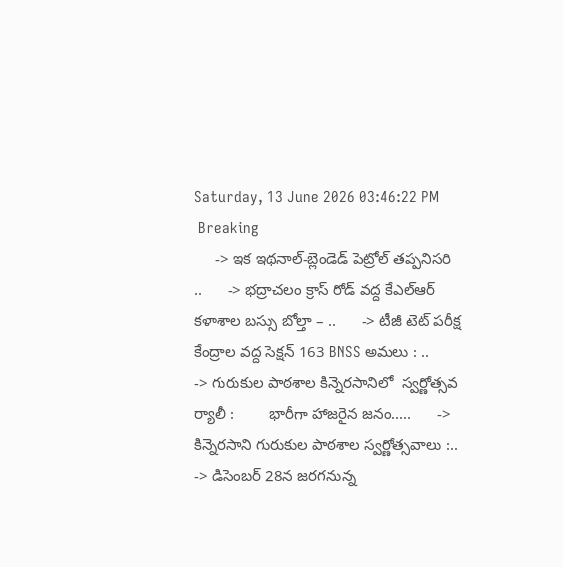Saturday, 13 June 2026 03:46:22 PM
 Breaking
     -> ఇక ఇథనాల్-బ్లెండెడ్ పెట్రోల్ తప్పనిసరి ..      -> భద్రాచలం క్రాస్ రోడ్ వద్ద కేఎల్ఆర్ కళాశాల బస్సు బోల్తా – ..      -> టీజీ టెట్ పరీక్ష కేంద్రాల వద్ద సెక్షన్ 163 BNSS అమలు : ..      -> గురుకుల పాఠశాల కిన్నెరసానిలో  స్వర్ణోత్సవ  ర్యాలీ :        భారీగా హాజరైన జనం.....      -> కిన్నెరసాని గురుకుల పాఠశాల స్వర్ణోత్సవాలు :..      -> డిసెంబర్ 28న జరగనున్న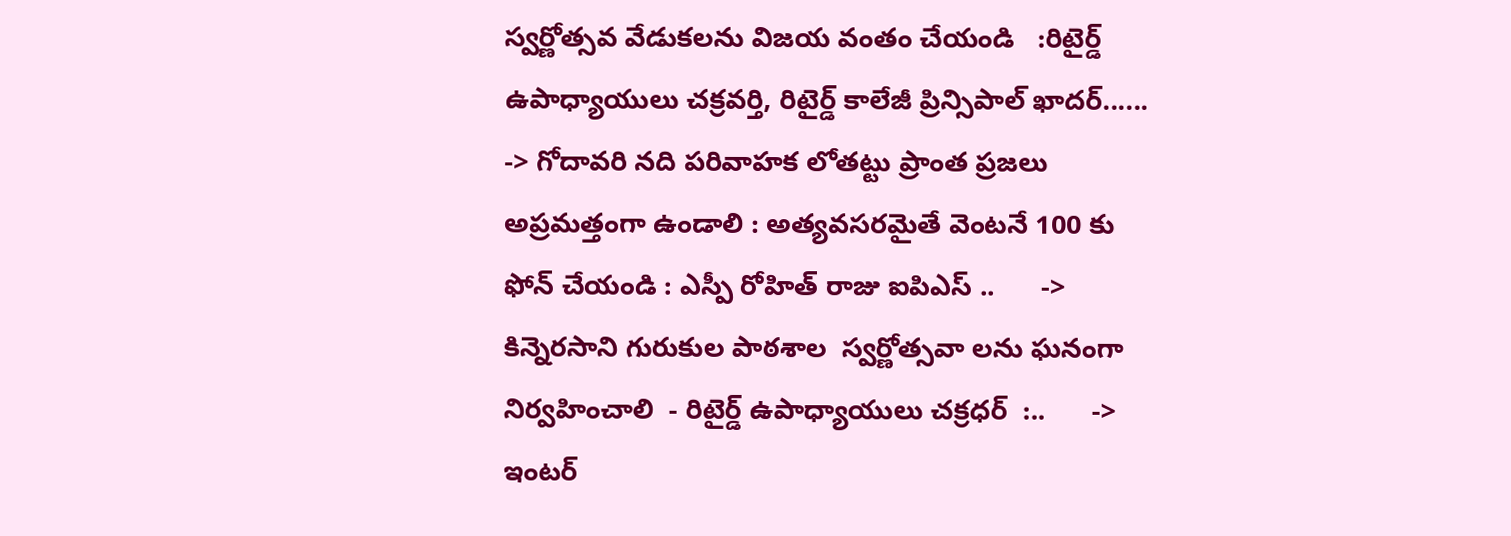స్వర్ణోత్సవ వేడుకలను విజయ వంతం చేయండి   :రిటైర్డ్ ఉపాధ్యాయులు చక్రవర్తి, రిటైర్డ్ కాలేజీ ప్రిన్సిపాల్ ఖాదర్......      -> గోదావరి నది పరివాహక లోతట్టు ప్రాంత ప్రజలు అప్రమత్తంగా ఉండాలి : అత్యవసరమైతే వెంటనే 100 కు ఫోన్ చేయండి : ఎస్పీ రోహిత్ రాజు ఐపిఎస్ ..      -> కిన్నెరసాని గురుకుల పాఠశాల  స్వర్ణోత్సవా లను ఘనంగా నిర్వహించాలి  - రిటైర్డ్ ఉపాధ్యాయులు చక్రధర్  :..      -> ఇంటర్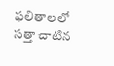ఫలితాలలో సత్తా చాటిన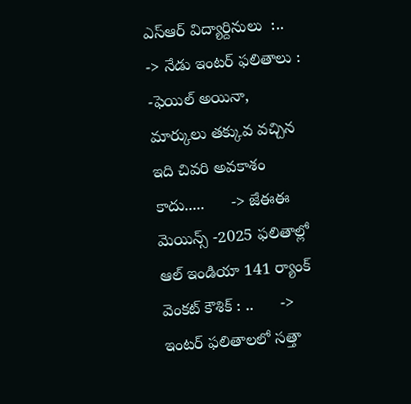ఎస్ఆర్ విద్యార్దినులు  :..      -> నేడు ఇంటర్ ఫలితాలు : -ఫెయిల్ అయినా, మార్కులు తక్కువ వచ్చిన ఇది చివరి అవకాశం కాదు.....      -> జేఈఈ మెయిన్స్ -2025 ఫలితాల్లో  ఆల్ ఇండియా 141 ర్యాంక్  వెంకట్ కౌశిక్ : ..      -> ఇంటర్ ఫలితాలలో సత్తా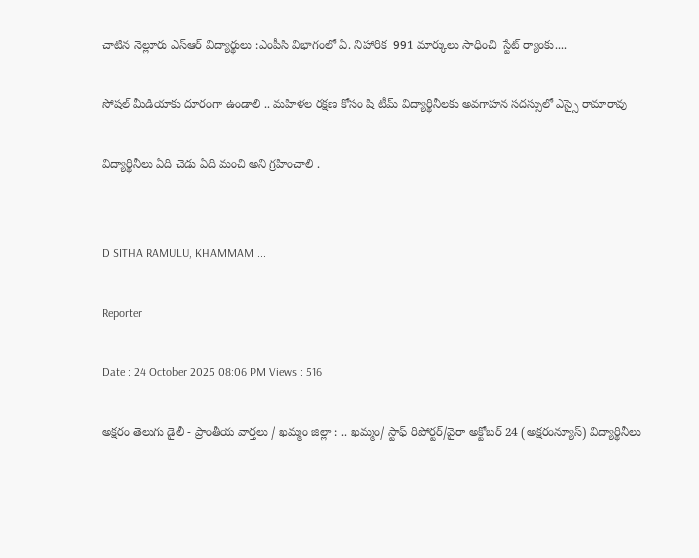చాటిన నెల్లూరు ఎస్ఆర్ విద్యార్థులు :ఎంపీసి విభాగంలో ఏ. నిహారిక  991 మార్కులు సాధించి  స్టేట్ ర్యాంకు....

సోషల్ మీడియాకు దూరంగా ఉండాలి .. మహిళల రక్షణ కోసం షి టీమ్ విద్యార్థినీలకు అవగాహన సదస్సులో ఎస్సై రామారావు

విద్యార్థినీలు ఏది చెడు ఏది మంచి అని గ్రహించాలి .


D SITHA RAMULU, KHAMMAM ...

Reporter

Date : 24 October 2025 08:06 PM Views : 516

అక్షరం తెలుగు డైలీ - ప్రాంతీయ వార్తలు / ఖమ్మం జిల్లా : .. ఖమ్మం/ స్టాఫ్ రిపోర్టర్/వైరా అక్టోబర్ 24 (అక్షరంన్యూస్) విద్యార్థినీలు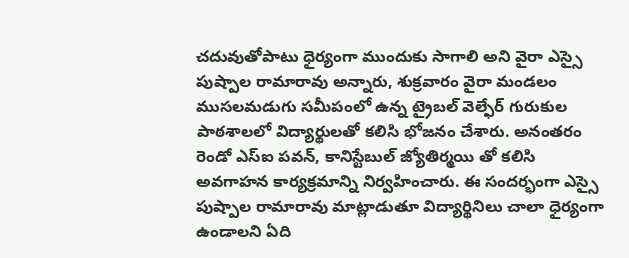చదువుతోపాటు ధైర్యంగా ముందుకు సాగాలి అని వైరా ఎస్సై పుష్పాల రామారావు అన్నారు, శుక్రవారం వైరా మండలం ముసలమడుగు సమీపంలో ఉన్న ట్రైబల్ వెల్ఫేర్ గురుకుల పాఠశాలలో విద్యార్థులతో కలిసి భోజనం చేశారు. అనంతరం రెండో ఎస్ఐ పవన్, కానిస్టేబుల్ జ్యోతిర్మయి తో కలిసి అవగాహన కార్యక్రమాన్ని నిర్వహించారు. ఈ సందర్భంగా ఎస్సై పుష్పాల రామారావు మాట్లాడుతూ విద్యార్థినిలు చాలా ధైర్యంగా ఉండాలని ఏది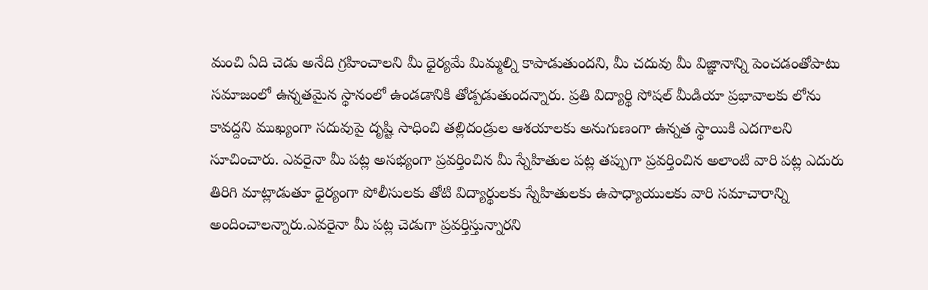మంచి ఏది చెడు అనేది గ్రహించాలని మీ ధైర్యమే మిమ్మల్ని కాపాడుతుందని, మీ చదువు మీ విజ్ఞానాన్ని పెంచడంతోపాటు సమాజంలో ఉన్నతమైన స్థానంలో ఉండడానికి తోడ్పడుతుందన్నారు. ప్రతి విద్యార్థి సోషల్ మీడియా ప్రభావాలకు లోను కావద్దని ముఖ్యంగా సదువుపై దృష్టి సాధించి తల్లిదండ్రుల ఆశయాలకు అనుగుణంగా ఉన్నత స్థాయికి ఎదగాలని సూచించారు. ఎవరైనా మీ పట్ల అసభ్యంగా ప్రవర్తించిన మీ స్నేహితుల పట్ల తప్పుగా ప్రవర్తించిన అలాంటి వారి పట్ల ఎదురు తిరిగి మాట్లాడుతూ ధైర్యంగా పోలీసులకు తోటి విద్యార్థులకు స్నేహితులకు ఉపాధ్యాయులకు వారి సమాచారాన్ని అందించాలన్నారు.ఎవరైనా మీ పట్ల చెడుగా ప్రవర్తిస్తున్నారని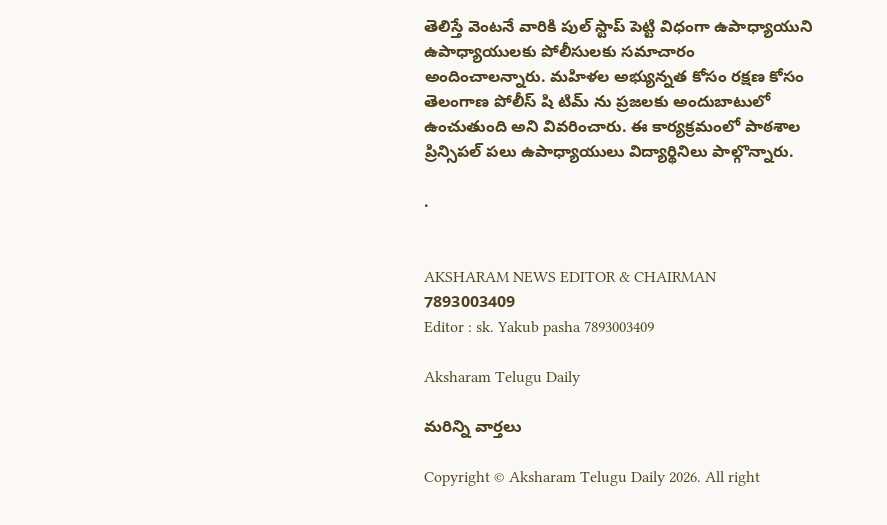తెలిస్తే వెంటనే వారికి పుల్ స్టాప్ పెట్టి విధంగా ఉపాధ్యాయుని ఉపాధ్యాయులకు పోలీసులకు సమాచారం అందించాలన్నారు. మహిళల అభ్యున్నత కోసం రక్షణ కోసం తెలంగాణ పోలీస్ షి టిమ్ ను ప్రజలకు అందుబాటులో ఉంచుతుంది అని వివరించారు. ఈ కార్యక్రమంలో పాఠశాల ప్రిన్సిపల్ పలు ఉపాధ్యాయులు విద్యార్థినిలు పాల్గొన్నారు.

.


AKSHARAM NEWS EDITOR & CHAIRMAN
7893003409
Editor : sk. Yakub pasha 7893003409

Aksharam Telugu Daily

మరిన్ని వార్తలు

Copyright © Aksharam Telugu Daily 2026. All right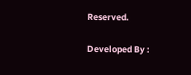Reserved.

Developed By :